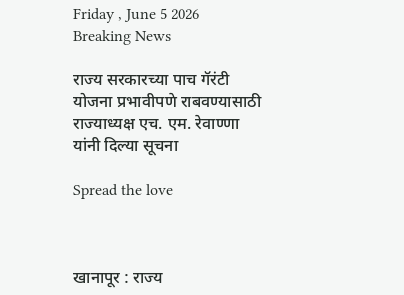Friday , June 5 2026
Breaking News

राज्य सरकारच्या पाच गॅरंटी योजना प्रभावीपणे राबवण्यासाठी राज्याध्यक्ष एच. एम. रेवाण्णा यांनी दिल्या सूचना

Spread the love



खानापूर : राज्य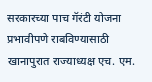सरकारच्या पाच गॅरंटी योजना प्रभावीपणे राबविण्यासाठी खानापुरात राज्याध्यक्ष एच. एम.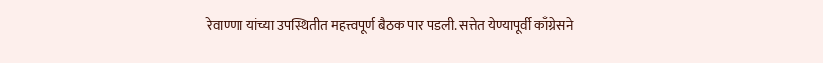रेवाण्णा यांच्या उपस्थितीत महत्त्वपूर्ण बैठक पार पडली. सत्तेत येण्यापूर्वी काँग्रेसने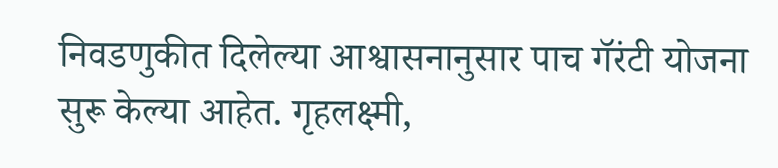निवडणुकीत दिलेल्या आश्वासनानुसार पाच गॅरंटी योजना सुरू केल्या आहेत. गृहलक्ष्मी,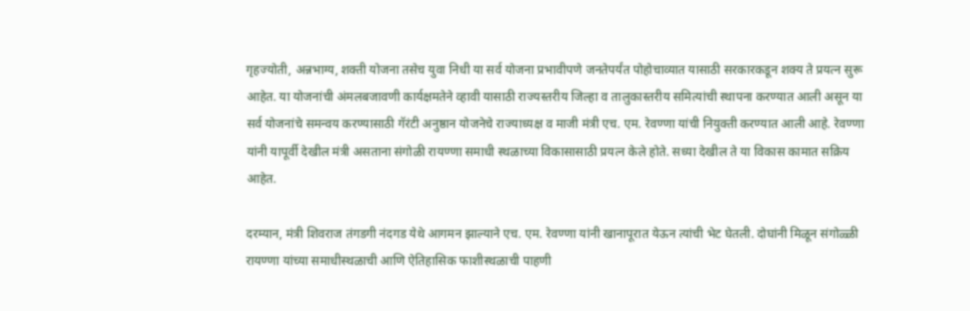गृहज्योती, अन्नभाग्य, शक्ती योजना तसेच युवा निधी या सर्व योजना प्रभावीपणे जनतेपर्यंत पोहोचाव्यात यासाठी सरकारकडून शक्य ते प्रयत्न सुरू आहेत. या योजनांची अंमलबजावणी कार्यक्षमतेने व्हावी यासाठी राज्यस्तरीय जिल्हा व तालुकास्तरीय समित्यांची स्थापना करण्यात आली असून या सर्व योजनांचे समन्वय करण्यासाठी गॅरंटी अनुष्ठान योजनेचे राज्याध्यक्ष व माजी मंत्री एच. एम. रेवण्णा यांची नियुक्ती करण्यात आली आहे. रेवण्णा यांनी यापूर्वी देखील मंत्री असताना संगोळी रायण्णा समाधी स्थळाच्या विकासासाठी प्रयत्न केले होते. सध्या देखील ते या विकास कामात सक्रिय आहेत.

दरम्यान, मंत्री शिवराज तंगडगी नंदगड येथे आगमन झाल्याने एच. एम. रेवण्णा यांनी खानापूरात येऊन त्यांची भेट घेतली. दोघांनी मिळून संगोळ्ळी रायण्णा यांच्या समाधीस्थळाची आणि ऐतिहासिक फाशीस्थळाची पाहणी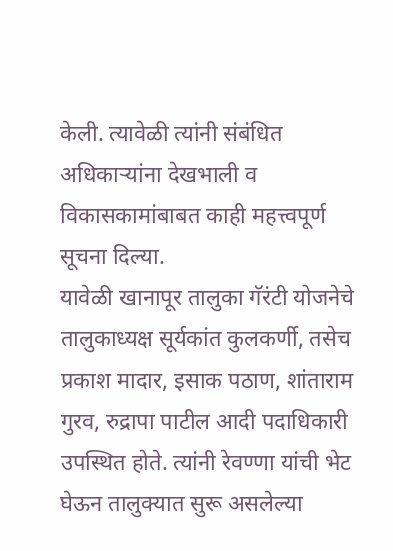केली. त्यावेळी त्यांनी संबंधित अधिकाऱ्यांना देखभाली व विकासकामांबाबत काही महत्त्वपूर्ण सूचना दिल्या.
यावेळी खानापूर तालुका गॅरंटी योजनेचे तालुकाध्यक्ष सूर्यकांत कुलकर्णी, तसेच प्रकाश मादार, इसाक पठाण, शांताराम गुरव, रुद्रापा पाटील आदी पदाधिकारी उपस्थित होते. त्यांनी रेवण्णा यांची भेट घेऊन तालुक्यात सुरू असलेल्या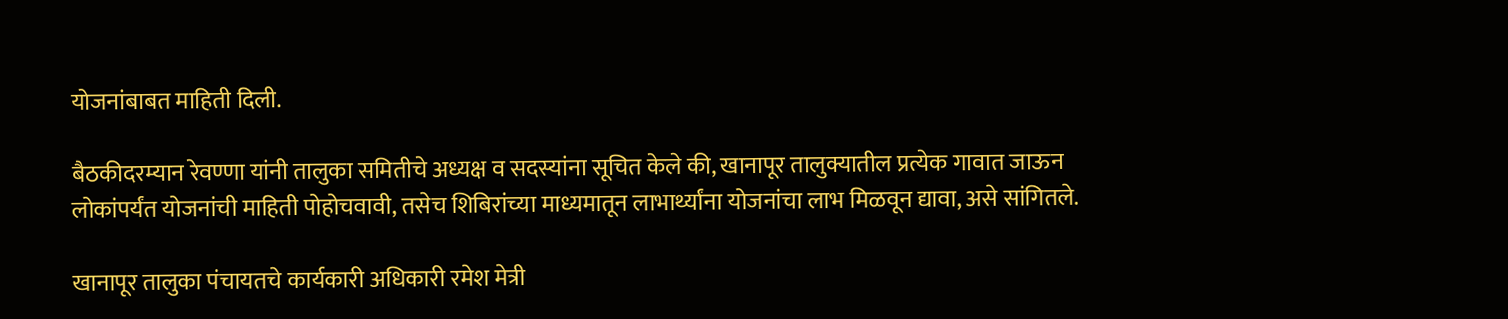योजनांबाबत माहिती दिली.

बैठकीदरम्यान रेवण्णा यांनी तालुका समितीचे अध्यक्ष व सदस्यांना सूचित केले की, खानापूर तालुक्यातील प्रत्येक गावात जाऊन लोकांपर्यंत योजनांची माहिती पोहोचवावी, तसेच शिबिरांच्या माध्यमातून लाभार्थ्यांना योजनांचा लाभ मिळवून द्यावा, असे सांगितले.

खानापूर तालुका पंचायतचे कार्यकारी अधिकारी रमेश मेत्री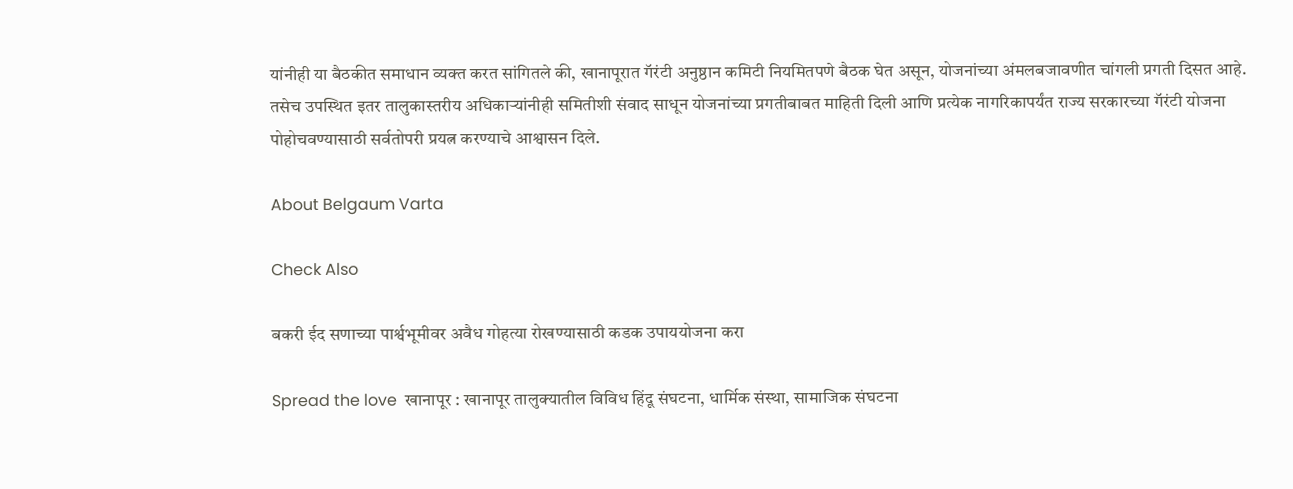यांनीही या बैठकीत समाधान व्यक्त करत सांगितले की, खानापूरात गॅरंटी अनुष्ठान कमिटी नियमितपणे बैठक घेत असून, योजनांच्या अंमलबजावणीत चांगली प्रगती दिसत आहे.
तसेच उपस्थित इतर तालुकास्तरीय अधिकाऱ्यांनीही समितीशी संवाद साधून योजनांच्या प्रगतीबाबत माहिती दिली आणि प्रत्येक नागरिकापर्यंत राज्य सरकारच्या गॅरंटी योजना पोहोचवण्यासाठी सर्वतोपरी प्रयत्न करण्याचे आश्वासन दिले.

About Belgaum Varta

Check Also

बकरी ईद सणाच्या पार्श्वभूमीवर अवैध गोहत्या रोखण्यासाठी कडक उपाययोजना करा

Spread the love  खानापूर : खानापूर तालुक्यातील विविध हिंदू संघटना, धार्मिक संस्था, सामाजिक संघटना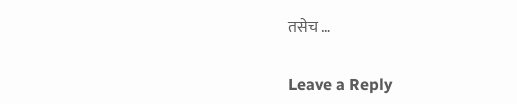तसेच …

Leave a Reply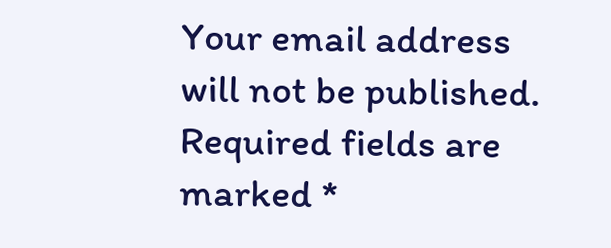Your email address will not be published. Required fields are marked *